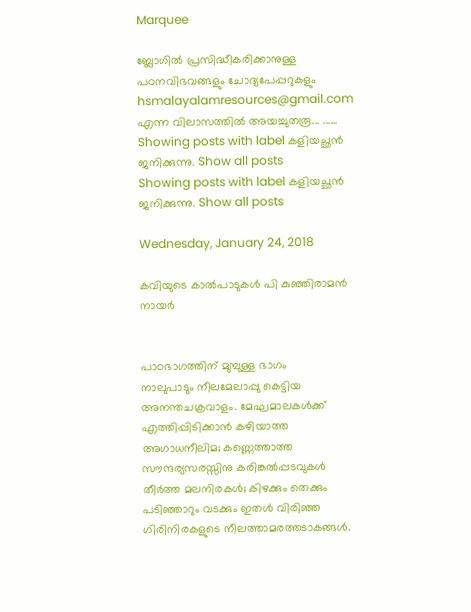Marquee

ബ്ലോഗില്‍ പ്രസിദ്ധീകരിക്കാനുള്ള പഠനവിഭവങ്ങളും ചോദ്യപേപ്പറുകളും hsmalayalamresources@gmail.com എന്ന വിലാസത്തില്‍ അയച്ചുതരൂ... ......
Showing posts with label കളിയച്ഛന്‍ ജനിക്കുന്നു. Show all posts
Showing posts with label കളിയച്ഛന്‍ ജനിക്കുന്നു. Show all posts

Wednesday, January 24, 2018

കവിയുടെ കാല്‍പാടുകള്‍ പി കുഞ്ഞിരാമന്‍ നായര്‍


പാഠഭാഗത്തിന് മുമ്പുള്ള ഭാഗം
നാലുപാടും നീലമേലാപ്പു കെട്ടിയ അനന്തചക്രവാളം. മേഘമാലകള്‍ക്ക് എത്തിപ്പിടിക്കാന്‍ കഴിയാത്ത അഗാധനീലിമ; കണ്ണെത്താത്ത സൗന്ദര്യസരസ്സിനു കരിങ്കല്‍പ്പടവുകള്‍ തീര്‍ത്ത മലനിരകള്‍; കിഴക്കും തെക്കും പടിഞ്ഞാറും വടക്കും ഇതള്‍ വിരിഞ്ഞ ഗിരിനിരകളുടെ നീലത്താമരത്തടാകങ്ങള്‍.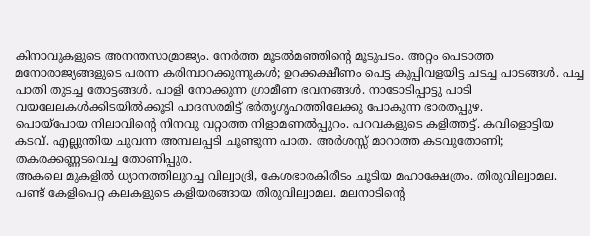കിനാവുകളുടെ അനന്തസാമ്രാജ്യം. നേര്‍ത്ത മൂടല്‍മഞ്ഞിന്റെ മൂടുപടം. അറ്റം പെടാത്ത മനോരാജ്യങ്ങളുടെ പരന്ന കരിമ്പാറക്കുന്നുകള്‍; ഉറക്കക്ഷീണം പെട്ട കുപ്പിവളയിട്ട ചടച്ച പാടങ്ങള്‍. പച്ച പാതി തുടച്ച തോട്ടങ്ങള്‍. പാളി നോക്കുന്ന ഗ്രാമീണ ഭവനങ്ങള്‍. നാടോടിപ്പാട്ടു പാടി വയലേലകള്‍ക്കിടയില്‍ക്കൂടി പാദസരമിട്ട് ഭര്‍തൃഗൃഹത്തിലേക്കു പോകുന്ന ഭാരതപ്പുഴ.
പൊയ്‌പോയ നിലാവിന്റെ നിനവു വറ്റാത്ത നിളാമണല്‍പ്പുറം. പറവകളുടെ കളിത്തട്ട്. കവിളൊട്ടിയ കടവ്. എല്ലുന്തിയ ചുവന്ന അമ്പലപ്പടി ചൂണ്ടുന്ന പാത. അര്‍ശസ്സ് മാറാത്ത കടവുതോണി; തകരക്കണ്ണടവെച്ച തോണിപ്പുര.
അകലെ മുകളില്‍ ധ്യാനത്തിലുറച്ച വില്വാദ്രി, കേശഭാരകിരീടം ചൂടിയ മഹാക്ഷേത്രം. തിരുവില്വാമല. പണ്ട് കേളിപെറ്റ കലകളുടെ കളിയരങ്ങായ തിരുവില്വാമല. മലനാടിന്റെ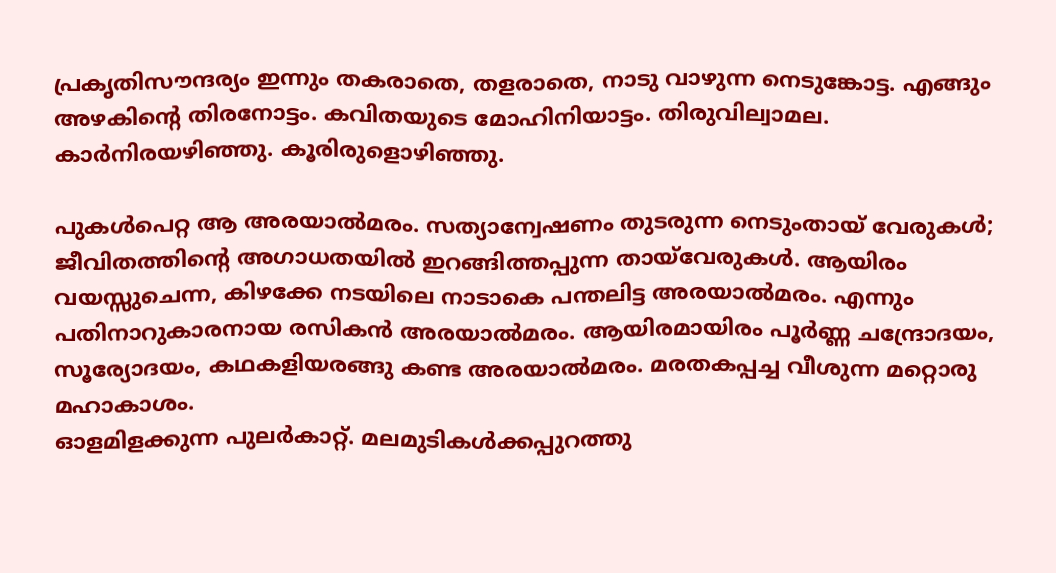പ്രകൃതിസൗന്ദര്യം ഇന്നും തകരാതെ, തളരാതെ, നാടു വാഴുന്ന നെടുങ്കോട്ട. എങ്ങും അഴകിന്റെ തിരനോട്ടം. കവിതയുടെ മോഹിനിയാട്ടം. തിരുവില്വാമല.
കാര്‍നിരയഴിഞ്ഞു. കൂരിരുളൊഴിഞ്ഞു.

പുകള്‍പെറ്റ ആ അരയാല്‍മരം. സത്യാന്വേഷണം തുടരുന്ന നെടുംതായ് വേരുകള്‍; ജീവിതത്തിന്റെ അഗാധതയില്‍ ഇറങ്ങിത്തപ്പുന്ന തായ്‌വേരുകള്‍. ആയിരം വയസ്സുചെന്ന, കിഴക്കേ നടയിലെ നാടാകെ പന്തലിട്ട അരയാല്‍മരം. എന്നും പതിനാറുകാരനായ രസികന്‍ അരയാല്‍മരം. ആയിരമായിരം പൂര്‍ണ്ണ ചന്ദ്രോദയം, സൂര്യോദയം, കഥകളിയരങ്ങു കണ്ട അരയാല്‍മരം. മരതകപ്പച്ച വീശുന്ന മറ്റൊരു മഹാകാശം.
ഓളമിളക്കുന്ന പുലര്‍കാറ്റ്. മലമുടികള്‍ക്കപ്പുറത്തു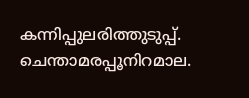കന്നിപ്പുലരിത്തുടുപ്പ്. ചെന്താമരപ്പൂനിറമാല.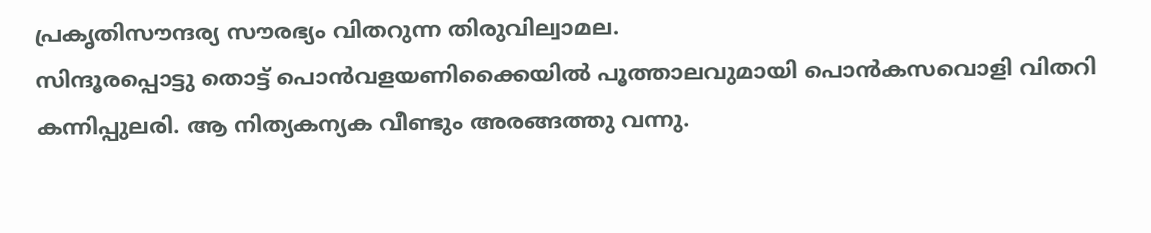പ്രകൃതിസൗന്ദര്യ സൗരഭ്യം വിതറുന്ന തിരുവില്വാമല.
സിന്ദൂരപ്പൊട്ടു തൊട്ട് പൊന്‍വളയണിക്കൈയില്‍ പൂത്താലവുമായി പൊന്‍കസവൊളി വിതറി കന്നിപ്പുലരി. ആ നിത്യകന്യക വീണ്ടും അരങ്ങത്തു വന്നു.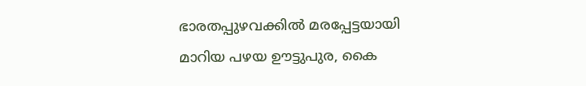ഭാരതപ്പുഴവക്കില്‍ മരപ്പേട്ടയായി മാറിയ പഴയ ഊട്ടുപുര, കൈ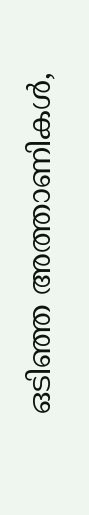ഒടിഞ്ഞ അത്താണികള്‍,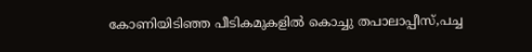കോണിയിടിഞ്ഞ പീടികമുകളില്‍ കൊച്ചു തപാലാപ്പീസ്,പച്ച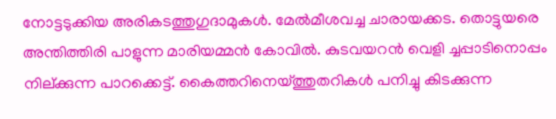നോട്ടടുക്കിയ അരികടത്തുഗുദാമുകള്‍. മേല്‍മീശവച്ച ചാരായക്കട. തൊട്ടുയരെ അന്തിത്തിരി പാളുന്ന മാരിയമ്മന്‍ കോവില്‍. കുടവയറന്‍ വെളി ച്ചപ്പാടിനൊപ്പം നില്ക്കുന്ന പാറക്കെട്ട്. കൈത്തറിനെയ്ത്തുതറികള്‍ പനിച്ചു കിടക്കുന്ന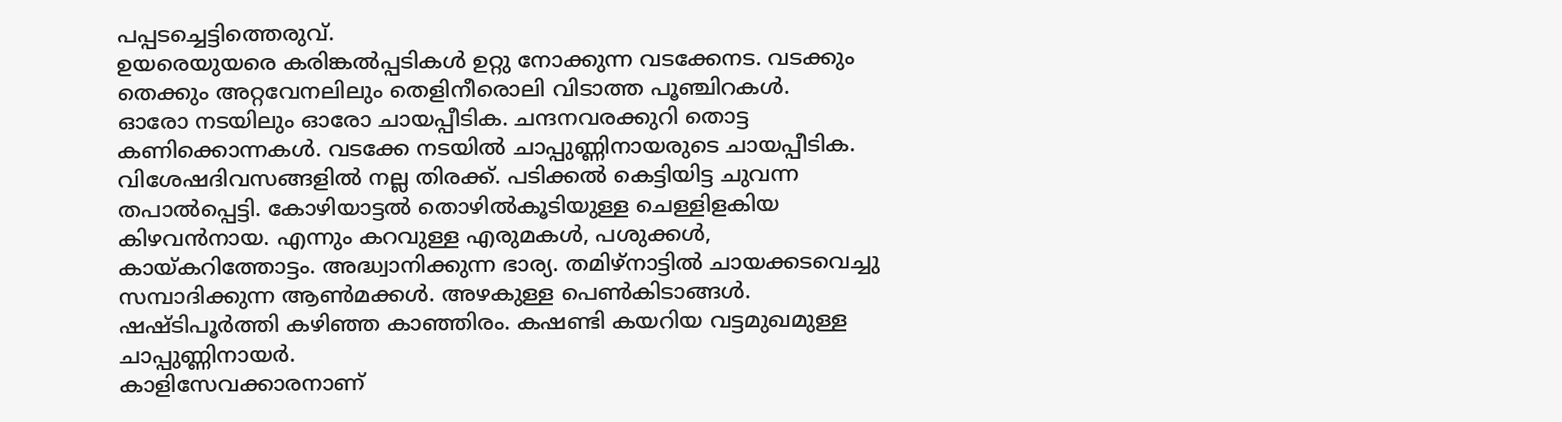പപ്പടച്ചെട്ടിത്തെരുവ്.
ഉയരെയുയരെ കരിങ്കല്‍പ്പടികള്‍ ഉറ്റു നോക്കുന്ന വടക്കേനട. വടക്കും തെക്കും അറ്റവേനലിലും തെളിനീരൊലി വിടാത്ത പൂഞ്ചിറകള്‍.
ഓരോ നടയിലും ഓരോ ചായപ്പീടിക. ചന്ദനവരക്കുറി തൊട്ട കണിക്കൊന്നകള്‍. വടക്കേ നടയില്‍ ചാപ്പുണ്ണിനായരുടെ ചായപ്പീടിക. വിശേഷദിവസങ്ങളില്‍ നല്ല തിരക്ക്. പടിക്കല്‍ കെട്ടിയിട്ട ചുവന്ന തപാല്‍പ്പെട്ടി. കോഴിയാട്ടല്‍ തൊഴില്‍കൂടിയുള്ള ചെള്ളിളകിയ കിഴവന്‍നായ. എന്നും കറവുള്ള എരുമകള്‍, പശുക്കള്‍, കായ്കറിത്തോട്ടം. അദ്ധ്വാനിക്കുന്ന ഭാര്യ. തമിഴ്‌നാട്ടില്‍ ചായക്കടവെച്ചു സമ്പാദിക്കുന്ന ആണ്‍മക്കള്‍. അഴകുള്ള പെണ്‍കിടാങ്ങള്‍. ഷഷ്ടിപൂര്‍ത്തി കഴിഞ്ഞ കാഞ്ഞിരം. കഷണ്ടി കയറിയ വട്ടമുഖമുള്ള ചാപ്പുണ്ണിനായര്‍.
കാളിസേവക്കാരനാണ്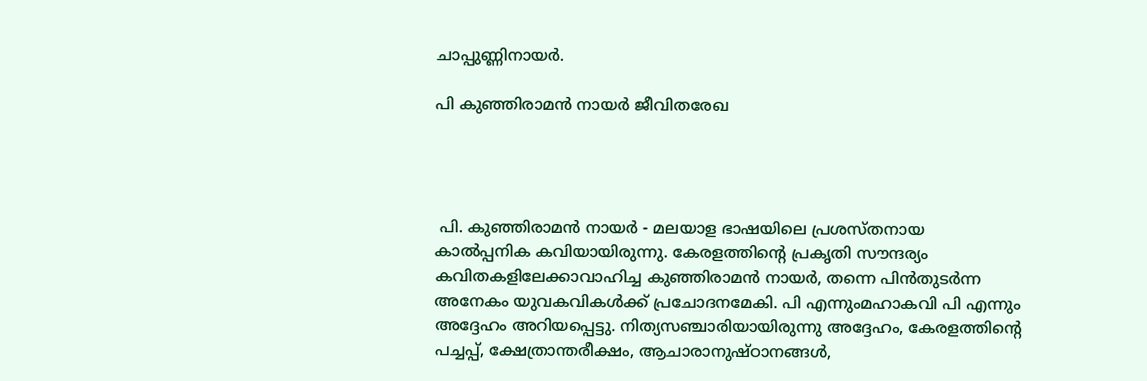ചാപ്പുണ്ണിനായര്‍.

പി കുഞ്ഞിരാമന്‍ നായര്‍ ജീവിതരേഖ




 പി. കുഞ്ഞിരാമൻ നായർ - മലയാള ഭാഷയിലെ പ്രശസ്തനായ കാൽപ്പനിക കവിയായിരുന്നു. കേരളത്തിന്‍റെ പ്രകൃതി സൗന്ദര്യം കവിതകളിലേക്കാവാഹിച്ച കുഞ്ഞിരാമൻ നായർ, തന്നെ പിൻതുടർന്ന അനേകം യുവകവികൾക്ക്‌ പ്രചോദനമേകി. പി എന്നുംമഹാകവി പി എന്നും അദ്ദേഹം അറിയപ്പെട്ടു. നിത്യസഞ്ചാരിയായിരുന്നു അദ്ദേഹം, കേരളത്തിന്റെ പച്ചപ്പ്‌, ക്ഷേത്രാന്തരീക്ഷം, ആചാരാനുഷ്ഠാനങ്ങൾ,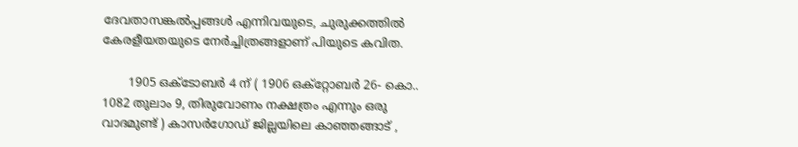ദേവതാസങ്കൽപ്പങ്ങൾ എന്നിവയുടെ, ചുരുക്കത്തിൽ കേരളീയതയുടെ നേർച്ചിത്രങ്ങളാണ്‌ പിയുടെ കവിത.

       1905 ഒക്ടോബർ 4 ന്‌ ( 1906 ഒക്റ്റോബർ 26- കൊ.. 1082 തുലാം 9, തിരുവോണം നക്ഷത്രം എന്നും ഒരു വാദമുണ്ട് ) കാസര്‍ഗോഡ്‌ ജില്ലയിലെ കാഞ്ഞങ്ങാട് ,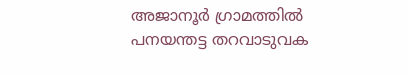അജാനൂര്‍ ഗ്രാമത്തിൽ പനയന്തട്ട തറവാടുവക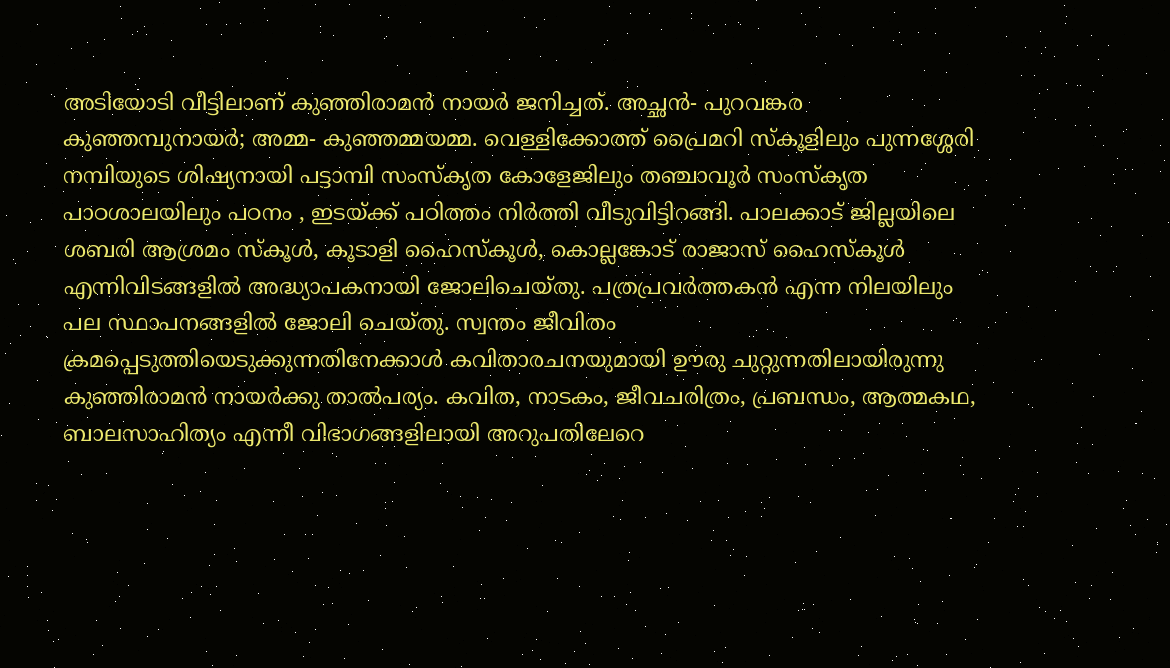അടിയോടി വീട്ടിലാണ് കുഞ്ഞിരാമൻ നായർ ജനിച്ചത്‌. അച്ഛൻ- പുറവങ്കര കുഞ്ഞമ്പുനായർ; അമ്മ- കുഞ്ഞമ്മയമ്മ. വെള്ളിക്കോത്ത് പ്രൈമറി സ്കൂളിലും പുന്നശ്ശേരി നമ്പിയുടെ ശിഷ്യനായി പട്ടാമ്പി സംസ്കൃത കോളേജിലും തഞ്ചാവൂർ സംസ്കൃത പാഠശാലയിലും പഠനം , ഇടയ്ക്ക്‌ പഠിത്തം നിർത്തി വീടുവിട്ടിറങ്ങി. പാലക്കാട് ജില്ലയിലെ ശബരി ആശ്രമം സ്കൂൾ, കൂടാളി ഹൈസ്കൂൾ, കൊല്ലങ്കോട്‌ രാജാസ് ഹൈസ്കൂള്‍ എന്നിവിടങ്ങളിൽ അദ്ധ്യാപകനായി ജോലിചെയ്തു. പത്രപ്രവർത്തകൻ എന്ന നിലയിലും പല സ്ഥാപനങ്ങളിൽ ജോലി ചെയ്തു. സ്വന്തം ജീവിതം ക്രമപ്പെടുത്തിയെടുക്കുന്നതിനേക്കാൾ കവിതാരചനയുമായി ഊരു ചുറ്റുന്നതിലായിരുന്നു കുഞ്ഞിരാമൻ നായർക്കു താൽപര്യം. കവിത, നാടകം, ജീവചരിത്രം, പ്രബന്ധം, ആത്മകഥ, ബാലസാഹിത്യം എന്നീ വിഭാഗങ്ങളിലായി അറുപതിലേറെ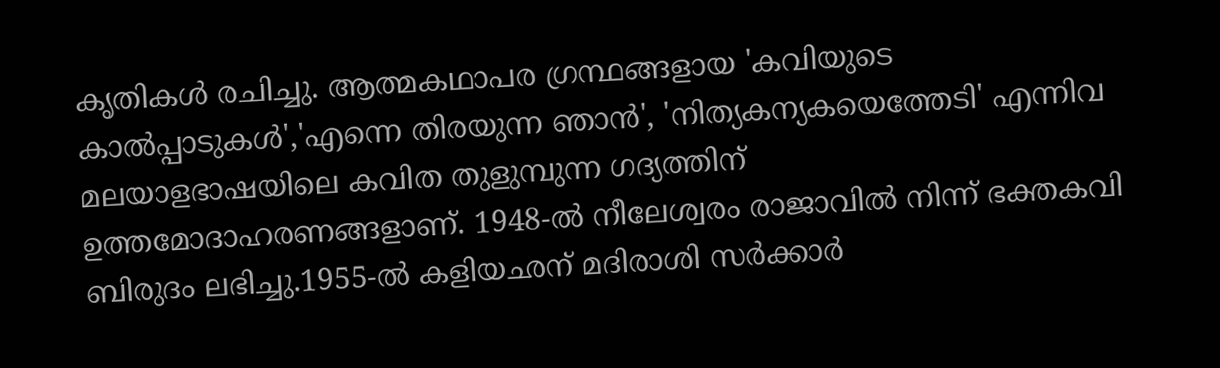കൃതികൾ രചിച്ചു. ആത്മകഥാപര ഗ്രന്ഥങ്ങളായ 'കവിയുടെ കാൽപ്പാടുകൾ','എന്നെ തിരയുന്ന ഞാൻ', 'നിത്യകന്യകയെത്തേടി' എന്നിവ മലയാളഭാഷയിലെ കവിത തുളുമ്പുന്ന ഗദ്യത്തിന്‌ ഉത്തമോദാഹരണങ്ങളാണ്‌. 1948-ൽ നീലേശ്വരം രാജാവില്‍ നിന്ന് ഭക്തകവി ബിരുദം ലഭിച്ചു.1955-ൽ കളിയഛന് മദിരാശി സർക്കാർ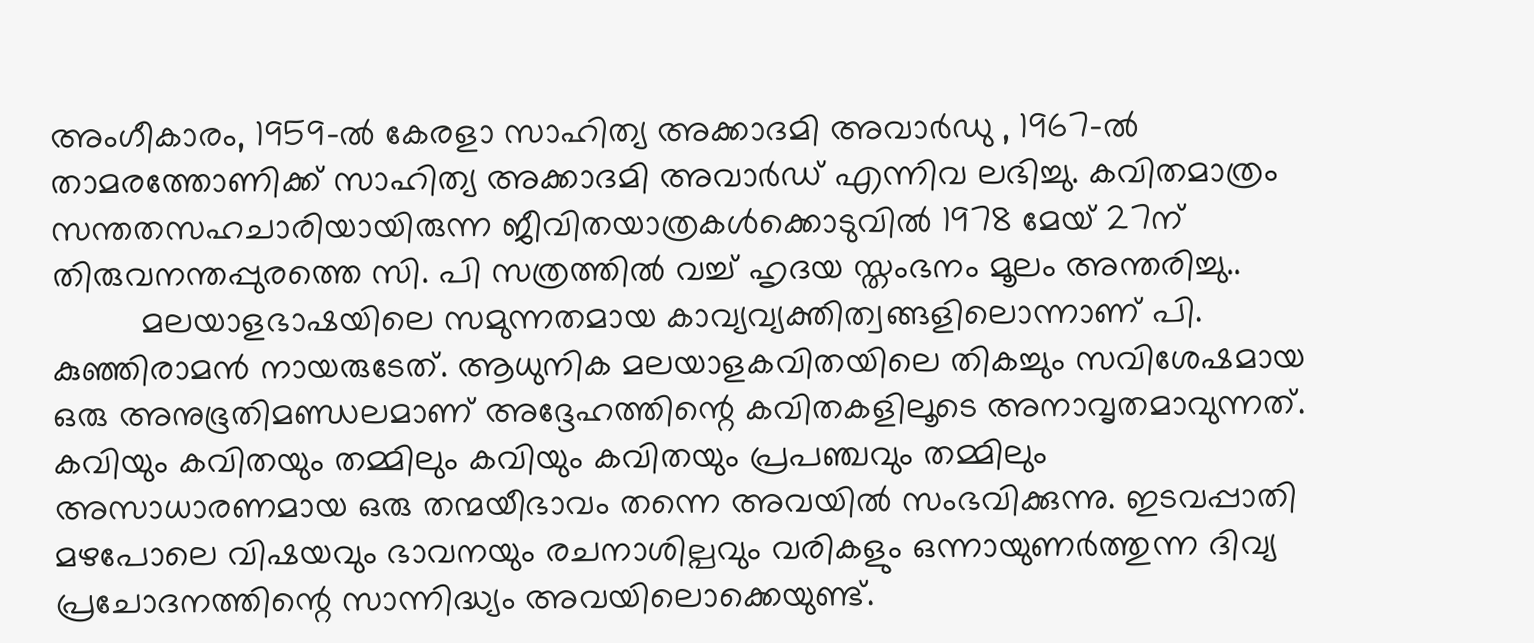അംഗീകാരം, 1959-ൽ കേരളാ സാഹിത്യ അക്കാദമി അവാര്‍ഡു , 1967-ൽ താമരത്തോണിക്ക് സാഹിത്യ അക്കാദമി അവാർഡ് എന്നിവ ലഭിച്ചു. കവിതമാത്രം സന്തതസഹചാരിയായിരുന്ന ജീവിതയാത്രകൾക്കൊടുവിൽ 1978 മേയ്‌ 27ന്‌ തിരുവനന്തപ്പുരത്തെ സി. പി സത്രത്തിൽ വച്ച് ഹൃദയ സ്തംഭനം മൂലം അന്തരിച്ചു..
         മലയാളഭാഷയിലെ സമുന്നതമായ കാവ്യവ്യക്തിത്വങ്ങളിലൊന്നാണ് പി. കുഞ്ഞിരാമൻ നായരുടേത്. ആധുനിക മലയാളകവിതയിലെ തികച്ചും സവിശേഷമായ ഒരു അനുഭൂതിമണ്ഡലമാണ് അദ്ദേഹത്തിന്റെ കവിതകളിലൂടെ അനാവൃതമാവുന്നത്. കവിയും കവിതയും തമ്മിലും കവിയും കവിതയും പ്രപഞ്ചവും തമ്മിലും അസാധാരണമായ ഒരു തന്മയീഭാവം തന്നെ അവയിൽ സംഭവിക്കുന്നു. ഇടവപ്പാതി മഴപോലെ വിഷയവും ഭാവനയും രചനാശില്പവും വരികളും ഒന്നായുണർത്തുന്ന ദിവ്യ പ്രചോദനത്തിന്റെ സാന്നിദ്ധ്യം അവയിലൊക്കെയുണ്ട്.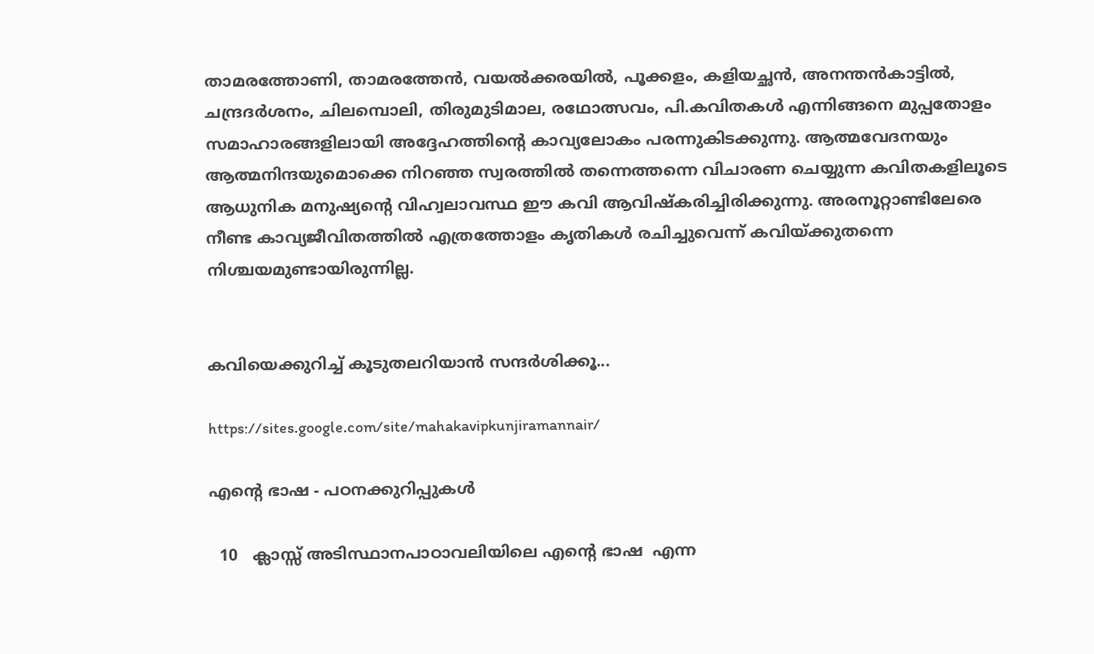താമരത്തോണി, താമരത്തേൻ, വയൽക്കരയിൽ, പൂക്കളം, കളിയച്ഛൻ, അനന്തൻകാട്ടിൽ, ചന്ദ്രദർശനം, ചിലമ്പൊലി, തിരുമുടിമാല, രഥോത്സവം, പി.കവിതകൾ എന്നിങ്ങനെ മുപ്പതോളം സമാഹാരങ്ങളിലായി അദ്ദേഹത്തിന്റെ കാവ്യലോകം പരന്നുകിടക്കുന്നു. ആത്മവേദനയും ആത്മനിന്ദയുമൊക്കെ നിറഞ്ഞ സ്വരത്തിൽ തന്നെത്തന്നെ വിചാരണ ചെയ്യുന്ന കവിതകളിലൂടെ ആധുനിക മനുഷ്യന്റെ വിഹ്വലാവസ്ഥ ഈ കവി ആവിഷ്കരിച്ചിരിക്കുന്നു. അരനൂറ്റാണ്ടിലേരെ നീണ്ട കാവ്യജീവിതത്തിൽ എത്രത്തോളം കൃതികൾ രചിച്ചുവെന്ന് കവിയ്ക്കുതന്നെ നിശ്ചയമുണ്ടായിരുന്നില്ല.


കവിയെക്കുറിച്ച് കൂടുതലറിയാന്‍ സന്ദര്‍ശിക്കൂ...

https://sites.google.com/site/mahakavipkunjiramannair/

എന്റെ ഭാഷ - പഠനക്കുറിപ്പുകൾ

  10   ക്ലാസ്സ് അടിസ്ഥാനപാഠാവലിയിലെ എന്റെ ഭാഷ  എന്ന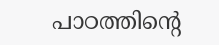പാഠത്തിന്റെ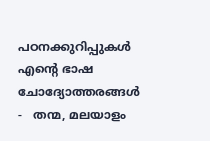പഠനക്കുറിപ്പുകൾ എന്റെ ഭാഷ  ചോദ്യോത്തരങ്ങൾ -   തന്മ, മലയാളം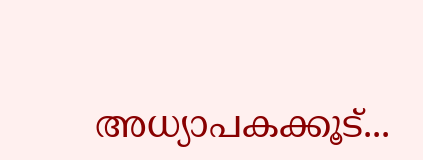അധ്യാപകക്കൂട്...